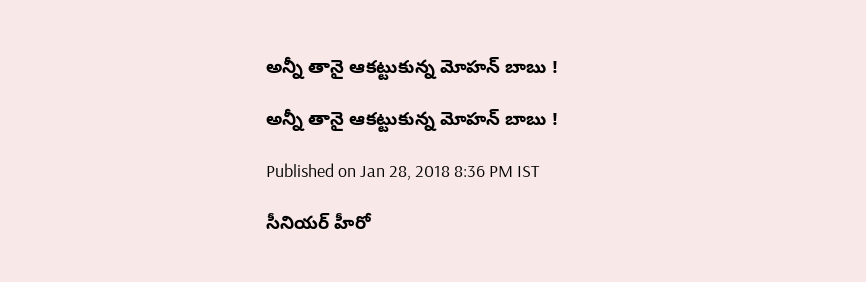అన్నీ తానై ఆకట్టుకున్న మోహన్ బాబు !

అన్నీ తానై ఆకట్టుకున్న మోహన్ బాబు !

Published on Jan 28, 2018 8:36 PM IST

సీనియర్ హీరో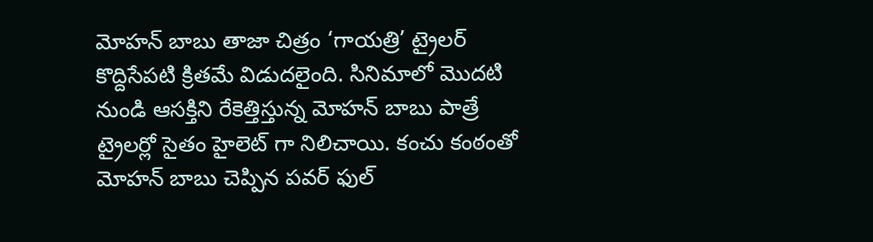మోహన్ బాబు తాజా చిత్రం ‘గాయత్రి’ ట్రైలర్ కొద్దిసేపటి క్రితమే విడుదలైంది. సినిమాలో మొదటి నుండి ఆసక్తిని రేకెత్తిస్తున్న మోహన్ బాబు పాత్రే ట్రైలర్లో సైతం హైలెట్ గా నిలిచాయి. కంచు కంఠంతో మోహన్ బాబు చెప్పిన పవర్ ఫుల్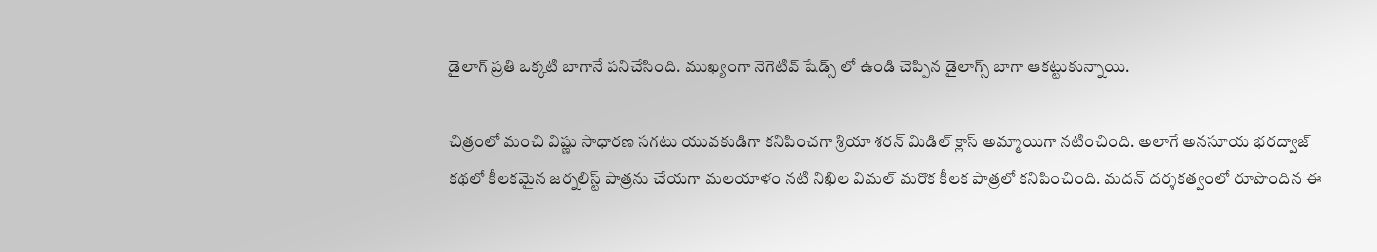డైలాగ్ ప్రతి ఒక్కటి బాగానే పనిచేసింది. ముఖ్యంగా నెగెటివ్ షేడ్స్ లో ఉండి చెప్పిన డైలాగ్స్ బాగా ఆకట్టుకున్నాయి.

చిత్రంలో మంచి విష్ణు సాధారణ సగటు యువకుడిగా కనిపించగా శ్రియా శరన్ మిడిల్ క్లాస్ అమ్మాయిగా నటించింది. అలాగే అనసూయ భరద్వాజ్ కథలో కీలకమైన జర్నలిస్ట్ పాత్రను చేయగా మలయాళం నటి నిఖిల విమల్ మరొక కీలక పాత్రలో కనిపించింది. మదన్ దర్శకత్వంలో రూపొందిన ఈ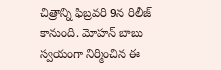చిత్రాన్ని ఫిబ్రవరి 9న రిలీజ్ కానుంది. మోహన్ బాబు స్వయంగా నిర్మించిన ఈ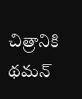చిత్రానికి థమన్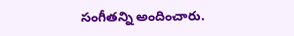సంగీతన్ని అందించారు.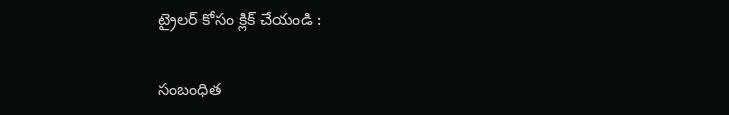ట్రైలర్ కోసం క్లిక్ చేయండి :

సంబంధిత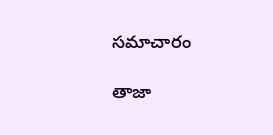సమాచారం

తాజా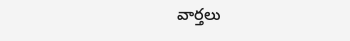వార్తలు